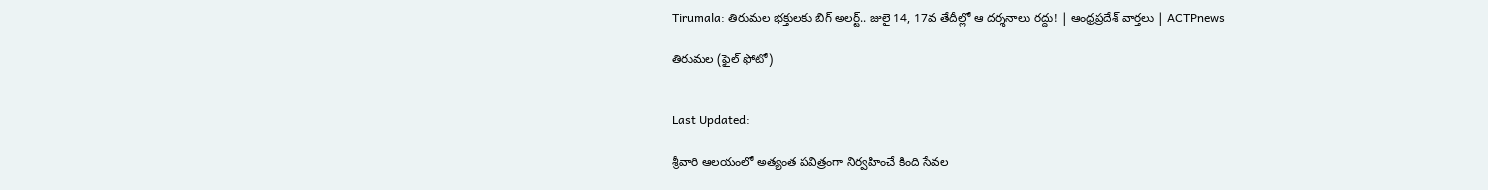Tirumala: తిరుమల భక్తులకు బిగ్ అలర్ట్.. జులై 14, 17వ తేదీల్లో ఆ దర్శనాలు రద్దు! | ఆంధ్రప్రదేశ్ వార్తలు | ACTPnews

తిరుమల (ఫైల్ ఫోటో)


Last Updated:

శ్రీవారి ఆలయంలో అత్యంత పవిత్రంగా నిర్వహించే కింది సేవల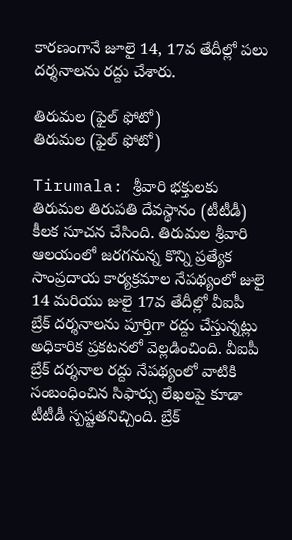కారణంగానే జూలై 14, 17వ తేదీల్లో పలు దర్శనాలను రద్దు చేశారు.

తిరుమల (ఫైల్ ఫోటో)
తిరుమల (ఫైల్ ఫోటో)

Tirumala: శ్రీవారి భక్తులకు తిరుమల తిరుపతి దేవస్థానం (టీటీడీ) కీలక సూచన చేసింది. తిరుమల శ్రీవారి ఆలయంలో జరగనున్న కొన్ని ప్రత్యేక సాంప్రదాయ కార్యక్రమాల నేపథ్యంలో జులై 14 మరియు జులై 17వ తేదీల్లో వీఐపీ బ్రేక్ దర్శనాలను పూర్తిగా రద్దు చేస్తున్నట్లు అధికారిక ప్రకటనలో వెల్లడించింది. వీఐపీ బ్రేక్ దర్శనాల రద్దు నేపథ్యంలో వాటికి సంబంధించిన సిఫార్సు లేఖలపై కూడా టీటీడీ స్పష్టతనిచ్చింది. బ్రేక్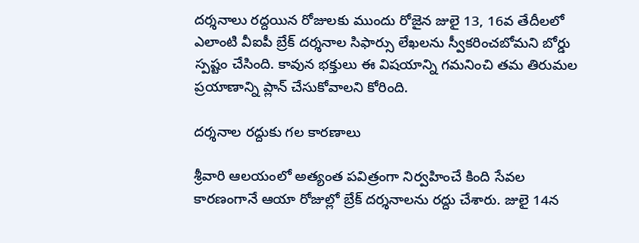దర్శనాలు రద్దయిన రోజులకు ముందు రోజైన జులై 13, 16వ తేదీలలో ఎలాంటి వీఐపీ బ్రేక్ దర్శనాల సిఫార్సు లేఖలను స్వీకరించబోమని బోర్డు స్పష్టం చేసింది. కావున భక్తులు ఈ విషయాన్ని గమనించి తమ తిరుమల ప్రయాణాన్ని ప్లాన్ చేసుకోవాలని కోరింది.

దర్శనాల రద్దుకు గల కారణాలు

శ్రీవారి ఆలయంలో అత్యంత పవిత్రంగా నిర్వహించే కింది సేవల కారణంగానే ఆయా రోజుల్లో బ్రేక్ దర్శనాలను రద్దు చేశారు. జులై 14న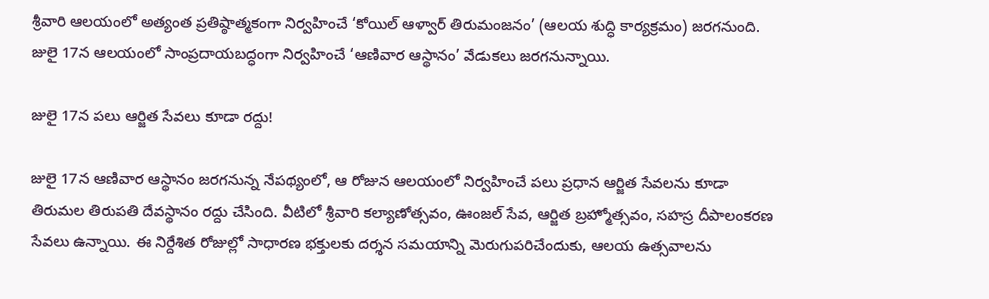శ్రీవారి ఆలయంలో అత్యంత ప్రతిష్ఠాత్మకంగా నిర్వహించే ‘కోయిల్ ఆళ్వార్ తిరుమంజనం’ (ఆలయ శుద్ధి కార్యక్రమం) జరగనుంది. జులై 17న ఆలయంలో సాంప్రదాయబద్ధంగా నిర్వహించే ‘ఆణివార ఆస్థానం’ వేడుకలు జరగనున్నాయి.

జులై 17న పలు ఆర్జిత సేవలు కూడా రద్దు!

జులై 17న ఆణివార ఆస్థానం జరగనున్న నేపథ్యంలో, ఆ రోజున ఆలయంలో నిర్వహించే పలు ప్రధాన ఆర్జిత సేవలను కూడా తిరుమల తిరుపతి దేవస్థానం రద్దు చేసింది. వీటిలో శ్రీవారి కల్యాణోత్సవం, ఊంజల్ సేవ, ఆర్జిత బ్రహ్మోత్సవం, సహస్ర దీపాలంకరణ సేవలు ఉన్నాయి. ఈ నిర్దేశిత రోజుల్లో సాధారణ భక్తులకు దర్శన సమయాన్ని మెరుగుపరిచేందుకు, ఆలయ ఉత్సవాలను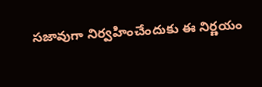సజావుగా నిర్వహించేందుకు ఈ నిర్ణయం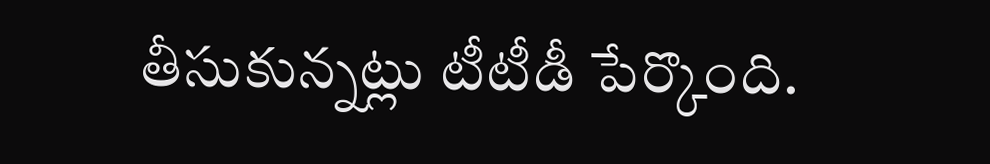తీసుకున్నట్లు టీటీడీ పేర్కొంది.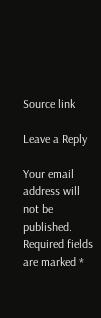Source link

Leave a Reply

Your email address will not be published. Required fields are marked *